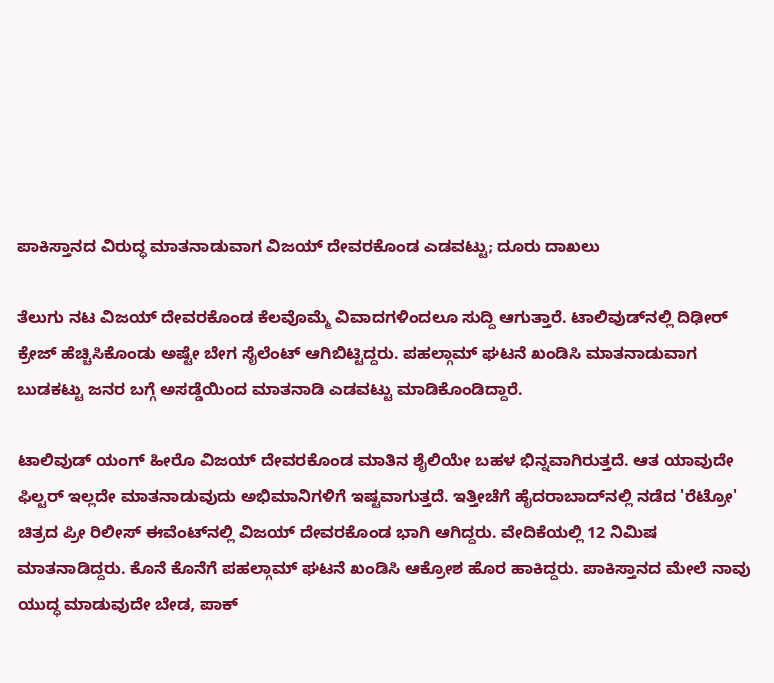ಪಾಕಿಸ್ತಾನದ ವಿರುದ್ಧ ಮಾತನಾಡುವಾಗ ವಿಜಯ್ ದೇವರಕೊಂಡ ಎಡವಟ್ಟು; ದೂರು ದಾಖಲು

ತೆಲುಗು ನಟ ವಿಜಯ್ ದೇವರಕೊಂಡ ಕೆಲವೊಮ್ಮೆ ವಿವಾದಗಳಿಂದಲೂ ಸುದ್ದಿ ಆಗುತ್ತಾರೆ. ಟಾಲಿವುಡ್‌ನಲ್ಲಿ ದಿಢೀರ್ ಕ್ರೇಜ್ ಹೆಚ್ಚಿಸಿಕೊಂಡು ಅಷ್ಟೇ ಬೇಗ ಸೈಲೆಂಟ್ ಆಗಿಬಿಟ್ಟಿದ್ದರು. ಪಹಲ್ಗಾಮ್ ಘಟನೆ ಖಂಡಿಸಿ ಮಾತನಾಡುವಾಗ ಬುಡಕಟ್ಟು ಜನರ ಬಗ್ಗೆ ಅಸಡ್ಡೆಯಿಂದ ಮಾತನಾಡಿ ಎಡವಟ್ಟು ಮಾಡಿಕೊಂಡಿದ್ದಾರೆ.

ಟಾಲಿವುಡ್ ಯಂಗ್ ಹೀರೊ ವಿಜಯ್ ದೇವರಕೊಂಡ ಮಾತಿನ ಶೈಲಿಯೇ ಬಹಳ ಭಿನ್ನವಾಗಿರುತ್ತದೆ. ಆತ ಯಾವುದೇ ಫಿಲ್ಟರ್ ಇಲ್ಲದೇ ಮಾತನಾಡುವುದು ಅಭಿಮಾನಿಗಳಿಗೆ ಇಷ್ಟವಾಗುತ್ತದೆ. ಇತ್ತೀಚೆಗೆ ಹೈದರಾಬಾದ್‌ನಲ್ಲಿ ನಡೆದ 'ರೆಟ್ರೋ' ಚಿತ್ರದ ಪ್ರೀ ರಿಲೀಸ್ ಈವೆಂಟ್‌ನಲ್ಲಿ ವಿಜಯ್ ದೇವರಕೊಂಡ ಭಾಗಿ ಆಗಿದ್ದರು. ವೇದಿಕೆಯಲ್ಲಿ 12 ನಿಮಿಷ ಮಾತನಾಡಿದ್ದರು. ಕೊನೆ ಕೊನೆಗೆ ಪಹಲ್ಗಾಮ್ ಘಟನೆ ಖಂಡಿಸಿ ಆಕ್ರೋಶ ಹೊರ ಹಾಕಿದ್ದರು. ಪಾಕಿಸ್ತಾನದ ಮೇಲೆ ನಾವು ಯುದ್ಧ ಮಾಡುವುದೇ ಬೇಡ, ಪಾಕ್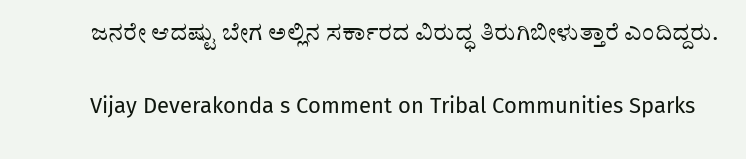ಜನರೇ ಆದಷ್ಟು ಬೇಗ ಅಲ್ಲಿನ ಸರ್ಕಾರದ ವಿರುದ್ಧ ತಿರುಗಿಬೀಳುತ್ತಾರೆ ಎಂದಿದ್ದರು.

Vijay Deverakonda s Comment on Tribal Communities Sparks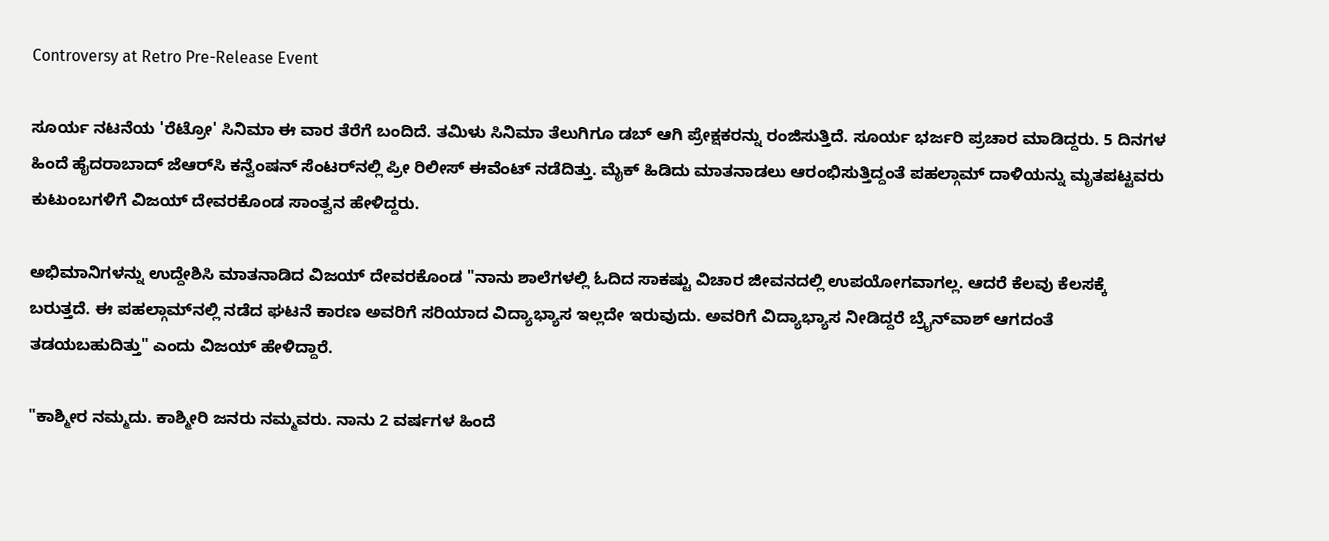Controversy at Retro Pre-Release Event

ಸೂರ್ಯ ನಟನೆಯ 'ರೆಟ್ರೋ' ಸಿನಿಮಾ ಈ ವಾರ ತೆರೆಗೆ ಬಂದಿದೆ. ತಮಿಳು ಸಿನಿಮಾ ತೆಲುಗಿಗೂ ಡಬ್ ಆಗಿ ಪ್ರೇಕ್ಷಕರನ್ನು ರಂಜಿಸುತ್ತಿದೆ. ಸೂರ್ಯ ಭರ್ಜರಿ ಪ್ರಚಾರ ಮಾಡಿದ್ದರು. 5 ದಿನಗಳ ಹಿಂದೆ ಹೈದರಾಬಾದ್ ಜೆಆರ್‌ಸಿ ಕನ್ವೆಂಷನ್ ಸೆಂಟರ್‌ನಲ್ಲಿ ಪ್ರೀ ರಿಲೀಸ್ ಈವೆಂಟ್ ನಡೆದಿತ್ತು. ಮೈಕ್ ಹಿಡಿದು ಮಾತನಾಡಲು ಆರಂಭಿಸುತ್ತಿದ್ದಂತೆ ಪಹಲ್ಗಾಮ್ ದಾಳಿಯನ್ನು ಮೃತಪಟ್ಟವರು ಕುಟುಂಬಗಳಿಗೆ ವಿಜಯ್ ದೇವರಕೊಂಡ ಸಾಂತ್ವನ ಹೇಳಿದ್ದರು.

ಅಭಿಮಾನಿಗಳನ್ನು ಉದ್ದೇಶಿಸಿ ಮಾತನಾಡಿದ ವಿಜಯ್ ದೇವರಕೊಂಡ "ನಾನು ಶಾಲೆಗಳಲ್ಲಿ ಓದಿದ ಸಾಕಷ್ಟು ವಿಚಾರ ಜೀವನದಲ್ಲಿ ಉಪಯೋಗವಾಗಲ್ಲ. ಆದರೆ ಕೆಲವು ಕೆಲಸಕ್ಕೆ ಬರುತ್ತದೆ. ಈ ಪಹಲ್ಗಾಮ್‌ನಲ್ಲಿ ನಡೆದ ಘಟನೆ ಕಾರಣ ಅವರಿಗೆ ಸರಿಯಾದ ವಿದ್ಯಾಭ್ಯಾಸ ಇಲ್ಲದೇ ಇರುವುದು. ಅವರಿಗೆ ವಿದ್ಯಾಭ್ಯಾಸ ನೀಡಿದ್ದರೆ ಬ್ರೈನ್‌ವಾಶ್ ಆಗದಂತೆ ತಡಯಬಹುದಿತ್ತು" ಎಂದು ವಿಜಯ್ ಹೇಳಿದ್ದಾರೆ.

"ಕಾಶ್ಮೀರ ನಮ್ಮದು. ಕಾಶ್ಮೀರಿ ಜನರು ನಮ್ಮವರು. ನಾನು 2 ವರ್ಷಗಳ ಹಿಂದೆ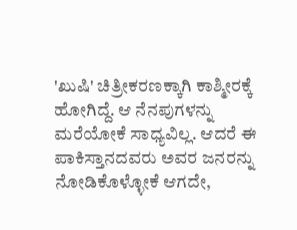'ಖುಷಿ' ಚಿತ್ರೀಕರಣಕ್ಕಾಗಿ ಕಾಶ್ಮೀರಕ್ಕೆ ಹೋಗಿದ್ದೆ. ಆ ನೆನಪುಗಳನ್ನು ಮರೆಯೋಕೆ ಸಾಧ್ಯವಿಲ್ಲ. ಆದರೆ ಈ ಪಾಕಿಸ್ತಾನದವರು ಅವರ ಜನರನ್ನು ನೋಡಿಕೊಳ್ಳೋಕೆ ಆಗದೇ,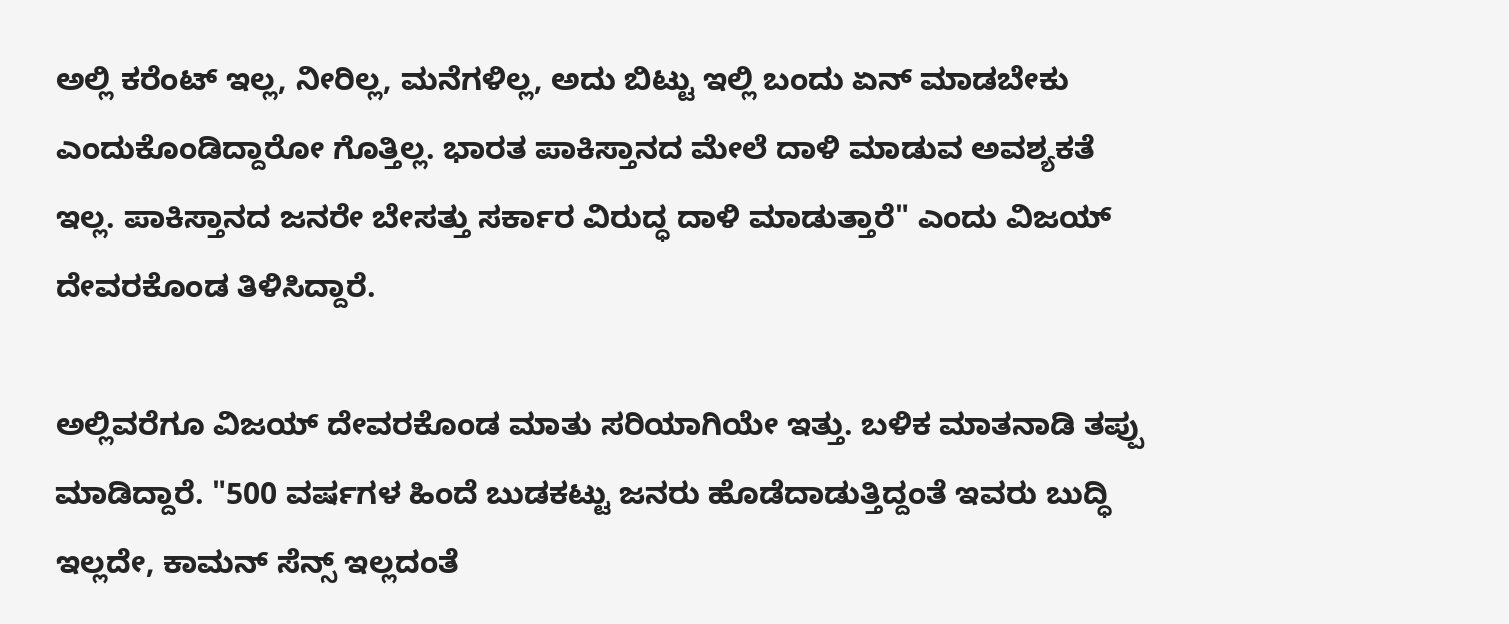ಅಲ್ಲಿ ಕರೆಂಟ್ ಇಲ್ಲ, ನೀರಿಲ್ಲ, ಮನೆಗಳಿಲ್ಲ, ಅದು ಬಿಟ್ಟು ಇಲ್ಲಿ ಬಂದು ಏನ್ ಮಾಡಬೇಕು ಎಂದುಕೊಂಡಿದ್ದಾರೋ ಗೊತ್ತಿಲ್ಲ. ಭಾರತ ಪಾಕಿಸ್ತಾನದ ಮೇಲೆ ದಾಳಿ ಮಾಡುವ ಅವಶ್ಯಕತೆ ಇಲ್ಲ. ಪಾಕಿಸ್ತಾನದ ಜನರೇ ಬೇಸತ್ತು ಸರ್ಕಾರ ವಿರುದ್ಧ ದಾಳಿ ಮಾಡುತ್ತಾರೆ" ಎಂದು ವಿಜಯ್ ದೇವರಕೊಂಡ ತಿಳಿಸಿದ್ದಾರೆ.

ಅಲ್ಲಿವರೆಗೂ ವಿಜಯ್ ದೇವರಕೊಂಡ ಮಾತು ಸರಿಯಾಗಿಯೇ ಇತ್ತು. ಬಳಿಕ ಮಾತನಾಡಿ ತಪ್ಪು ಮಾಡಿದ್ದಾರೆ. "500 ವರ್ಷಗಳ ಹಿಂದೆ ಬುಡಕಟ್ಟು ಜನರು ಹೊಡೆದಾಡುತ್ತಿದ್ದಂತೆ ಇವರು ಬುದ್ಧಿ ಇಲ್ಲದೇ, ಕಾಮನ್ ಸೆನ್ಸ್ ಇಲ್ಲದಂತೆ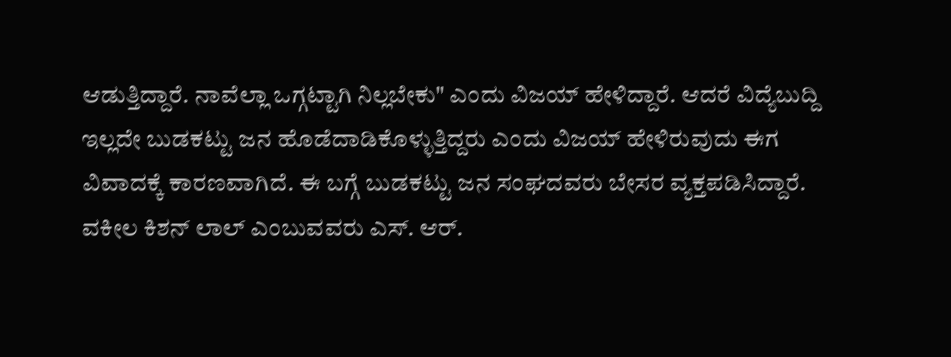ಆಡುತ್ತಿದ್ದಾರೆ. ನಾವೆಲ್ಲಾ ಒಗ್ಗಟ್ಟಾಗಿ ನಿಲ್ಲಬೇಕು" ಎಂದು ವಿಜಯ್ ಹೇಳಿದ್ದಾರೆ. ಆದರೆ ವಿದ್ಯೆಬುದ್ದಿ ಇಲ್ಲದೇ ಬುಡಕಟ್ಟು ಜನ ಹೊಡೆದಾಡಿಕೊಳ್ಳುತ್ತಿದ್ದರು ಎಂದು ವಿಜಯ್ ಹೇಳಿರುವುದು ಈಗ ವಿವಾದಕ್ಕೆ ಕಾರಣವಾಗಿದೆ. ಈ ಬಗ್ಗೆ ಬುಡಕಟ್ಟು ಜನ ಸಂಘದವರು ಬೇಸರ ವ್ಯಕ್ತಪಡಿಸಿದ್ದಾರೆ. ವಕೀಲ ಕಿಶನ್ ಲಾಲ್ ಎಂಬುವವರು ಎಸ್. ಆರ್.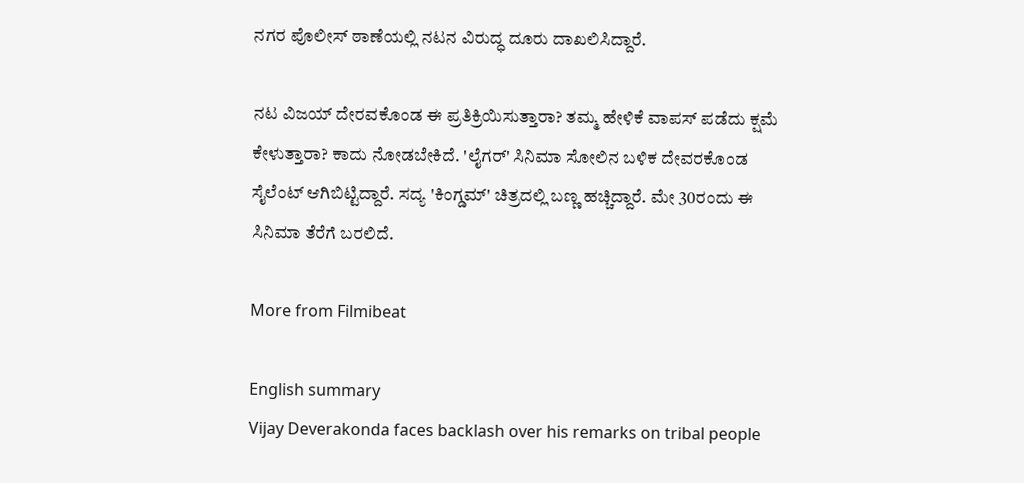ನಗರ ಪೊಲೀಸ್ ಠಾಣೆಯಲ್ಲಿ ನಟನ ವಿರುದ್ಧ ದೂರು ದಾಖಲಿಸಿದ್ದಾರೆ.

ನಟ ವಿಜಯ್ ದೇರವಕೊಂಡ ಈ ಪ್ರತಿಕ್ರಿಯಿಸುತ್ತಾರಾ? ತಮ್ಮ ಹೇಳಿಕೆ ವಾಪಸ್ ಪಡೆದು ಕ್ಷಮೆ ಕೇಳುತ್ತಾರಾ? ಕಾದು ನೋಡಬೇಕಿದೆ. 'ಲೈಗರ್' ಸಿನಿಮಾ ಸೋಲಿನ ಬಳಿಕ ದೇವರಕೊಂಡ ಸೈಲೆಂಟ್ ಆಗಿಬಿಟ್ಟಿದ್ದಾರೆ. ಸದ್ಯ 'ಕಿಂಗ್ಡಮ್' ಚಿತ್ರದಲ್ಲಿ ಬಣ್ಣ ಹಚ್ಚಿದ್ದಾರೆ. ಮೇ 30ರಂದು ಈ ಸಿನಿಮಾ ತೆರೆಗೆ ಬರಲಿದೆ.

More from Filmibeat

English summary
Vijay Deverakonda faces backlash over his remarks on tribal people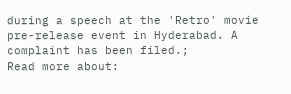during a speech at the 'Retro' movie pre-release event in Hyderabad. A complaint has been filed.;
Read more about: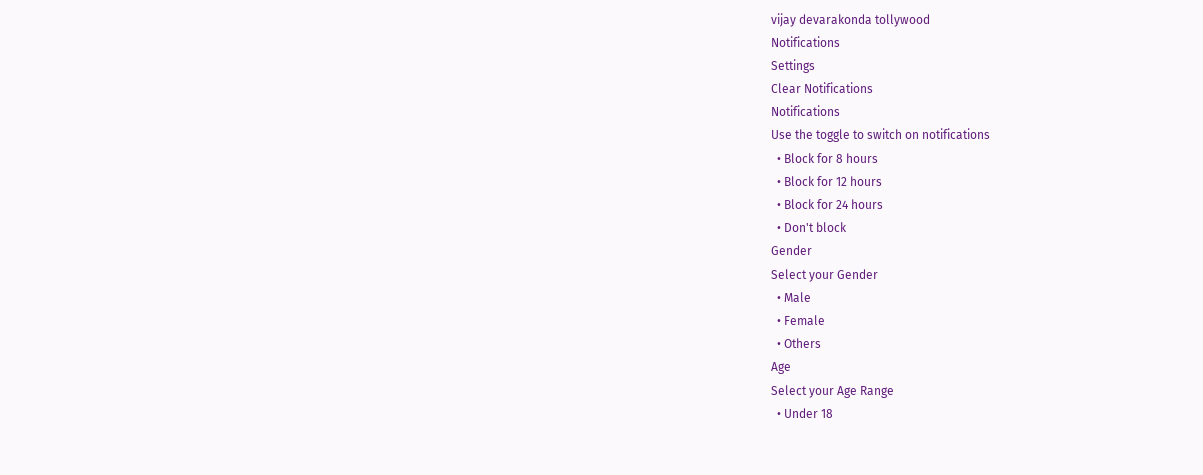vijay devarakonda tollywood
Notifications
Settings
Clear Notifications
Notifications
Use the toggle to switch on notifications
  • Block for 8 hours
  • Block for 12 hours
  • Block for 24 hours
  • Don't block
Gender
Select your Gender
  • Male
  • Female
  • Others
Age
Select your Age Range
  • Under 18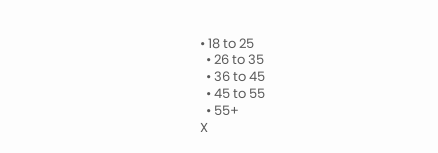• 18 to 25
  • 26 to 35
  • 36 to 45
  • 45 to 55
  • 55+
X